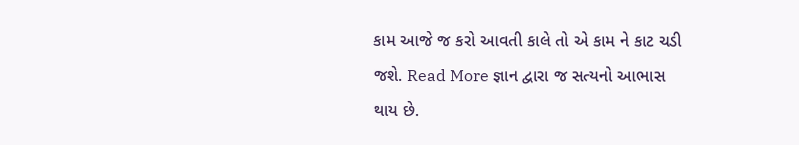કામ આજે જ કરો આવતી કાલે તો એ કામ ને કાટ ચડી જશે. Read More જ્ઞાન દ્વારા જ સત્યનો આભાસ થાય છે.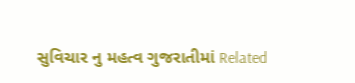સુવિચાર નુ મહત્વ ગુજરાતીમાં Related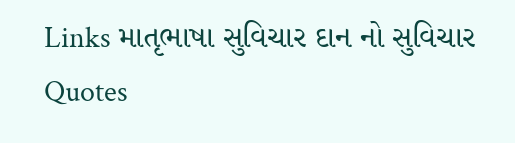Links માતૃભાષા સુવિચાર દાન નો સુવિચાર Quotes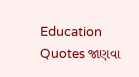Education Quotes જાણવા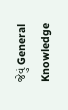જેવું General Knowledge